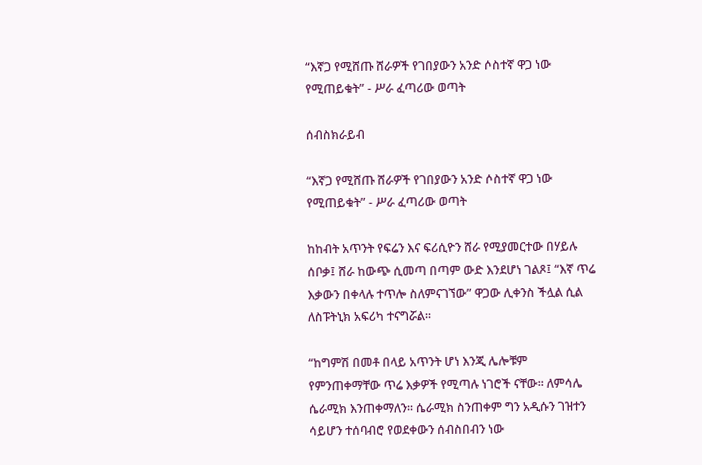“እኛጋ የሚሸጡ ሸራዎች የገበያውን አንድ ሶስተኛ ዋጋ ነው የሚጠይቁት” - ሥራ ፈጣሪው ወጣት

ሰብስክራይብ

“እኛጋ የሚሸጡ ሸራዎች የገበያውን አንድ ሶስተኛ ዋጋ ነው የሚጠይቁት” - ሥራ ፈጣሪው ወጣት

ከከብት አጥንት የፍሬን እና ፍሪሲዮን ሸራ የሚያመርተው በሃይሉ ሰቦቃ፤ ሸራ ከውጭ ሲመጣ በጣም ውድ እንደሆነ ገልጾ፤ “እኛ ጥሬ እቃውን በቀላሉ ተጥሎ ስለምናገኘው” ዋጋው ሊቀንስ ችሏል ሲል ለስፑትኒክ አፍሪካ ተናግሯል፡፡

“ከግምሽ በመቶ በላይ አጥንት ሆነ እንጂ ሌሎቹም የምንጠቀማቸው ጥሬ እቃዎች የሚጣሉ ነገሮች ናቸው፡፡ ለምሳሌ ሴራሚክ እንጠቀማለን፡፡ ሴራሚክ ስንጠቀም ግን አዲሱን ገዝተን ሳይሆን ተሰባብሮ የወደቀውን ሰብስበብን ነው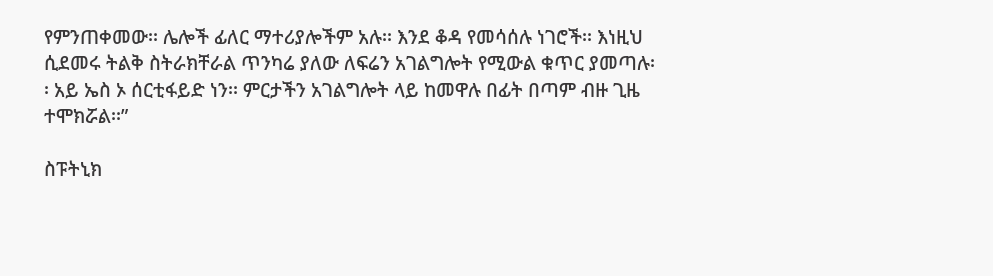የምንጠቀመው፡፡ ሌሎች ፊለር ማተሪያሎችም አሉ፡፡ እንደ ቆዳ የመሳሰሉ ነገሮች፡፡ እነዚህ ሲደመሩ ትልቅ ስትራክቸራል ጥንካሬ ያለው ለፍሬን አገልግሎት የሚውል ቁጥር ያመጣሉ፡፡ አይ ኤስ ኦ ሰርቲፋይድ ነን፡፡ ምርታችን አገልግሎት ላይ ከመዋሉ በፊት በጣም ብዙ ጊዜ ተሞክሯል፡፡”

ስፑትኒክ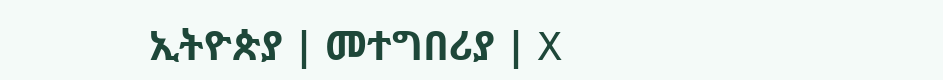ኢትዮጵያ | መተግበሪያ | X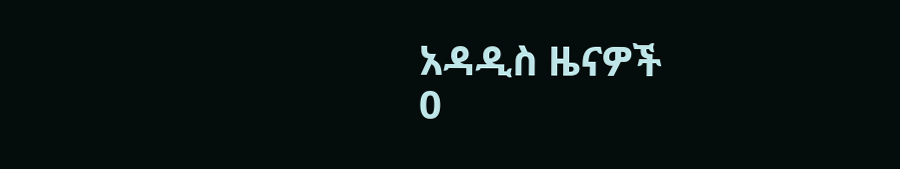አዳዲስ ዜናዎች
0